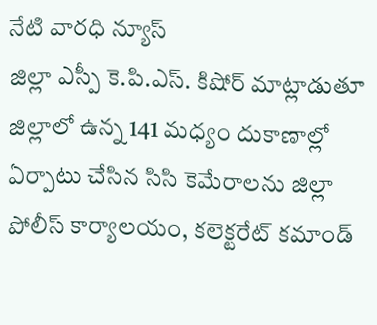నేటి వారధి న్యూస్
జిల్లా ఎస్పీ కె.పి.ఎస్. కిషోర్ మాట్లాడుతూ జిల్లాలో ఉన్న 141 మధ్యం దుకాణాల్లో ఏర్పాటు చేసిన సిసి కెమేరాలను జిల్లా పోలీస్ కార్యాలయం, కలెక్టరేట్ కమాండ్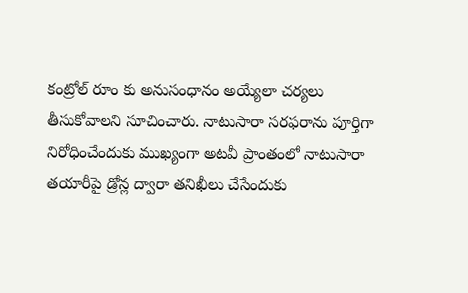కంట్రోల్ రూం కు అనుసంధానం అయ్యేలా చర్యలు తీసుకోవాలని సూచించారు. నాటుసారా సరఫరాను పూర్తిగా నిరోధించేందుకు ముఖ్యంగా అటవీ ప్రాంతంలో నాటుసారా తయారీపై డ్రోన్ల ద్వారా తనిఖీలు చేసేందుకు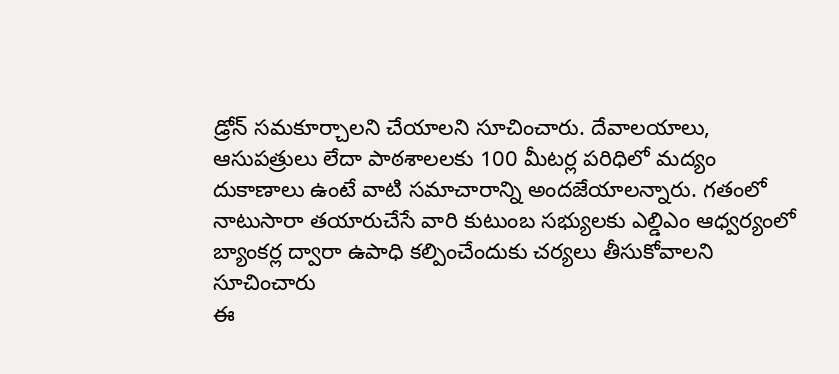డ్రోన్ సమకూర్చాలని చేయాలని సూచించారు. దేవాలయాలు, ఆసుపత్రులు లేదా పాఠశాలలకు 100 మీటర్ల పరిధిలో మద్యం దుకాణాలు ఉంటే వాటి సమాచారాన్ని అందజేయాలన్నారు. గతంలో నాటుసారా తయారుచేసే వారి కుటుంబ సభ్యులకు ఎల్డిఎం ఆధ్వర్యంలో బ్యాంకర్ల ద్వారా ఉపాధి కల్పించేందుకు చర్యలు తీసుకోవాలని సూచించారు
ఈ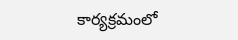కార్యక్రమంలో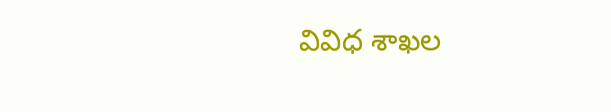వివిధ శాఖల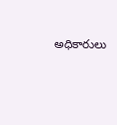అధికారులు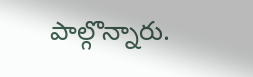పాల్గొన్నారు.